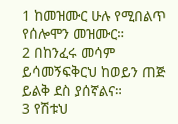1 ከመዝሙር ሁሉ የሚበልጥ የሰሎሞን መዝሙር።
2 በከንፈሩ መሳም ይሳመኝፍቅርህ ከወይን ጠጅ ይልቅ ደስ ያሰኛልና።
3 የሽቱህ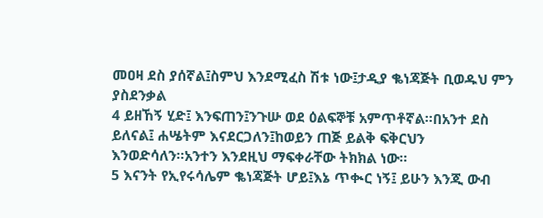መዐዛ ደስ ያሰኛል፤ስምህ እንደሚፈስ ሽቱ ነው፤ታዲያ ቈነጃጅት ቢወዱህ ምን ያስደንቃል
4 ይዘኸኝ ሂድ፤ እንፍጠን፤ንጉሡ ወደ ዕልፍኞቹ አምጥቶኛል።በአንተ ደስ ይለናል፤ ሐሤትም እናደርጋለን፤ከወይን ጠጅ ይልቅ ፍቅርህን እንወድሳለን።አንተን እንደዚህ ማፍቀራቸው ትክክል ነው።
5 እናንት የኢየሩሳሌም ቈነጃጅት ሆይ፤እኔ ጥቊር ነኝ፤ ይሁን እንጂ ውብ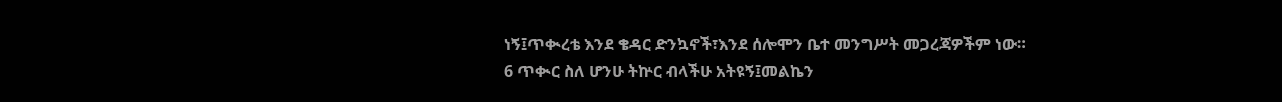ነኝ፤ጥቊረቴ እንደ ቄዳር ድንኳኖች፣እንደ ሰሎሞን ቤተ መንግሥት መጋረጃዎችም ነው።
6 ጥቊር ስለ ሆንሁ ትኵር ብላችሁ አትዩኝ፤መልኬን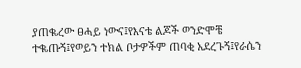ያጠቈረው ፀሓይ ነውና፤የእናቴ ልጆች ወንድሞቼ ተቈጡኝ፤የወይን ተክል ቦታዎችም ጠባቂ አደረጉኝ፤የራሴን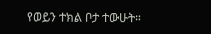የወይን ተክል ቦታ ተውሁት።